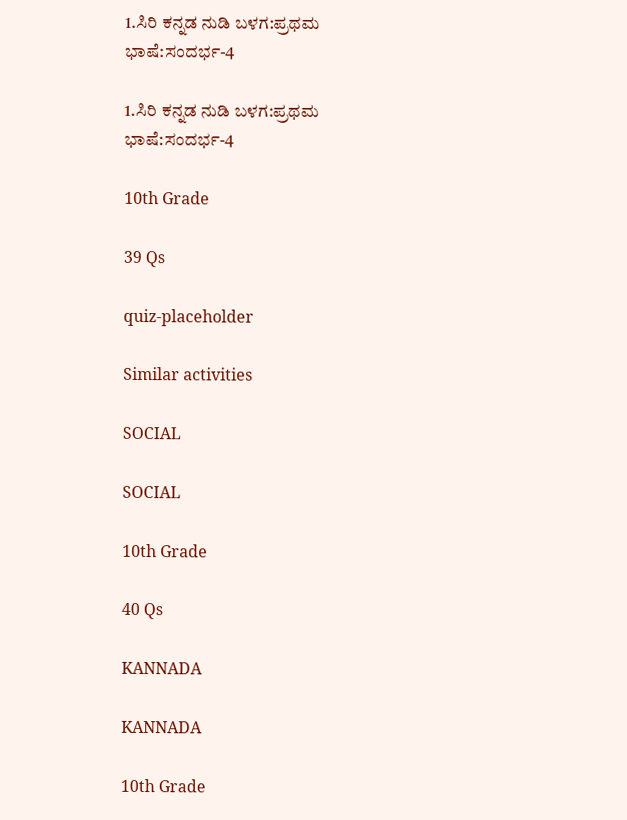1.ಸಿರಿ ಕನ್ನಡ ನುಡಿ ಬಳಗ:ಪ್ರಥಮ ಭಾಷೆ:ಸಂದರ್ಭ-4

1.ಸಿರಿ ಕನ್ನಡ ನುಡಿ ಬಳಗ:ಪ್ರಥಮ ಭಾಷೆ:ಸಂದರ್ಭ-4

10th Grade

39 Qs

quiz-placeholder

Similar activities

SOCIAL

SOCIAL

10th Grade

40 Qs

KANNADA

KANNADA

10th Grade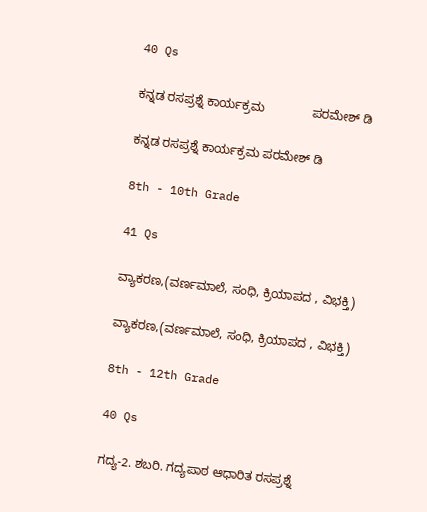40 Qs

ಕನ್ನಡ ರಸಪ್ರಶ್ನೆ ಕಾರ್ಯಕ್ರಮ              ಪರಮೇಶ್‌ ಡಿ

ಕನ್ನಡ ರಸಪ್ರಶ್ನೆ ಕಾರ್ಯಕ್ರಮ ಪರಮೇಶ್‌ ಡಿ

8th - 10th Grade

41 Qs

ವ್ಯಾಕರಣ,(ವರ್ಣಮಾಲೆ, ಸಂಧಿ, ಕ್ರಿಯಾಪದ , ವಿಭಕ್ತಿ)

ವ್ಯಾಕರಣ,(ವರ್ಣಮಾಲೆ, ಸಂಧಿ, ಕ್ರಿಯಾಪದ , ವಿಭಕ್ತಿ)

8th - 12th Grade

40 Qs

ಗದ್ಯ-2. ಶಬರಿ. ಗದ್ಯಪಾಠ ಆಧಾರಿತ ರಸಪ್ರಶ್ನೆ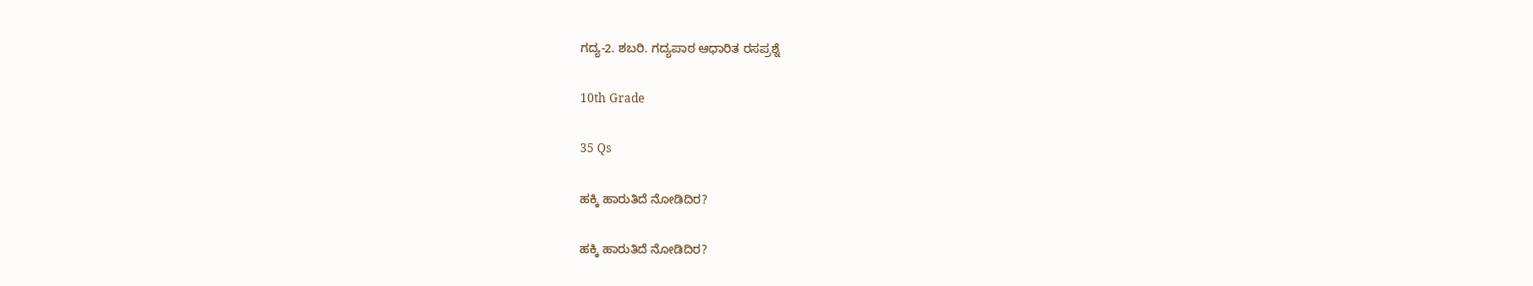ಗದ್ಯ-2. ಶಬರಿ. ಗದ್ಯಪಾಠ ಆಧಾರಿತ ರಸಪ್ರಶ್ನೆ

10th Grade

35 Qs

ಹಕ್ಕಿ ಹಾರುತಿದೆ ನೋಡಿದಿರ?

ಹಕ್ಕಿ ಹಾರುತಿದೆ ನೋಡಿದಿರ?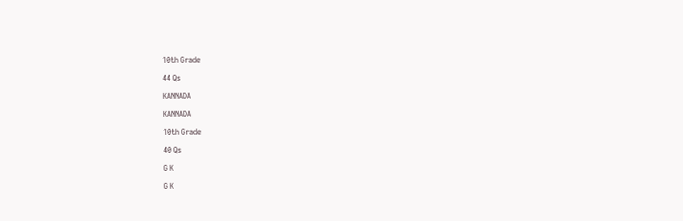10th Grade

44 Qs

KANNADA

KANNADA

10th Grade

40 Qs

G K

G K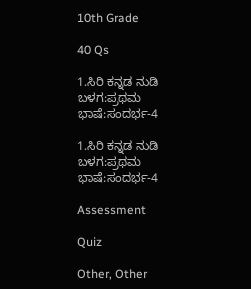10th Grade

40 Qs

1.ಸಿರಿ ಕನ್ನಡ ನುಡಿ ಬಳಗ:ಪ್ರಥಮ ಭಾಷೆ:ಸಂದರ್ಭ-4

1.ಸಿರಿ ಕನ್ನಡ ನುಡಿ ಬಳಗ:ಪ್ರಥಮ ಭಾಷೆ:ಸಂದರ್ಭ-4

Assessment

Quiz

Other, Other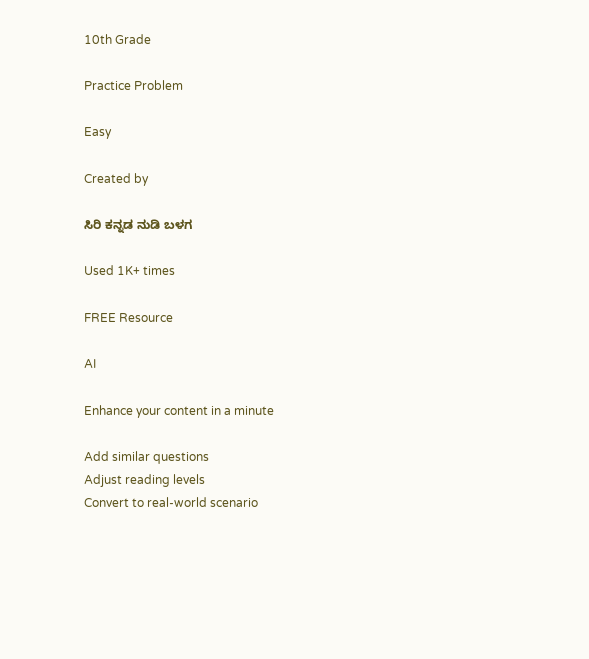10th Grade

Practice Problem

Easy

Created by

ಸಿರಿ ಕನ್ನಡ ನುಡಿ ಬಳಗ

Used 1K+ times

FREE Resource

AI

Enhance your content in a minute

Add similar questions
Adjust reading levels
Convert to real-world scenario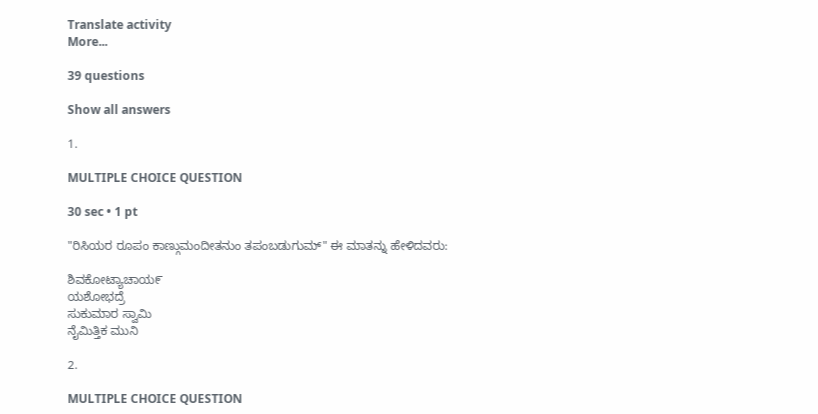Translate activity
More...

39 questions

Show all answers

1.

MULTIPLE CHOICE QUESTION

30 sec • 1 pt

"ರಿಸಿಯರ ರೂಪಂ ಕಾಣ್ಗುಮಂದೀತನುಂ ತಪಂಬಡುಗುಮ್" ಈ ಮಾತನ್ನು ಹೇಳಿದವರು:

ಶಿವಕೋಟ್ಯಾಚಾಯ೯
ಯಶೋಭದ್ರೆ
ಸುಕುಮಾರ ಸ್ವಾಮಿ
ನೈಮಿತ್ತಿಕ ಮುನಿ

2.

MULTIPLE CHOICE QUESTION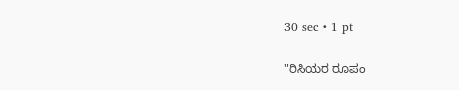30 sec • 1 pt

"ರಿಸಿಯರ ರೂಪಂ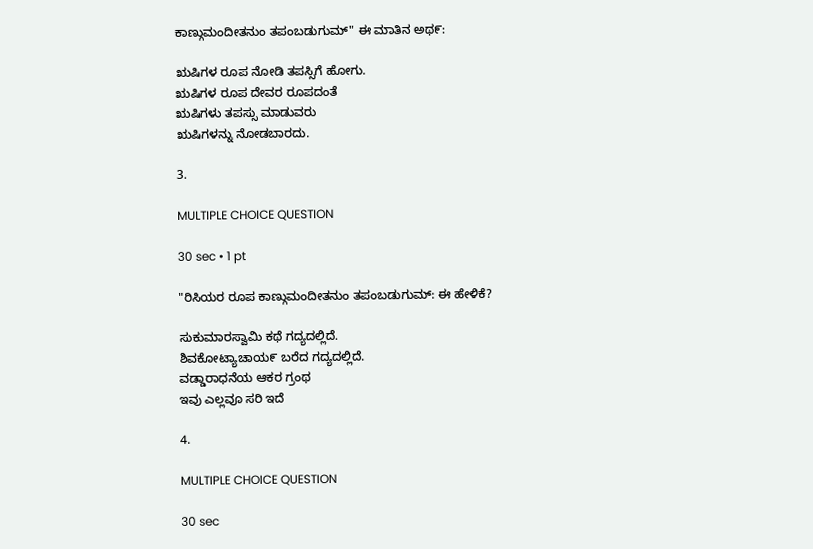ಕಾಣ್ಗುಮಂದೀತನುಂ ತಪಂಬಡುಗುಮ್" ಈ ಮಾತಿನ ಅಥ೯:

ಋಷಿಗಳ ರೂಪ ನೋಡಿ ತಪಸ್ಸಿಗೆ ಹೋಗು.
ಋಷಿಗಳ ರೂಪ ದೇವರ ರೂಪದಂತೆ
ಋಷಿಗಳು ತಪಸ್ಸು ಮಾಡುವರು
ಋಷಿಗಳನ್ನು ನೋಡಬಾರದು.

3.

MULTIPLE CHOICE QUESTION

30 sec • 1 pt

"ರಿಸಿಯರ ರೂಪ ಕಾಣ್ಗುಮಂದೀತನುಂ ತಪಂಬಡುಗುಮ್: ಈ ಹೇಳಿಕೆ?

ಸುಕುಮಾರಸ್ವಾಮಿ ಕಥೆ ಗದ್ಯದಲ್ಲಿದೆ.
ಶಿವಕೋಟ್ಯಾಚಾಯ೯ ಬರೆದ ಗದ್ಯದಲ್ಲಿದೆ.
ವಡ್ಡಾರಾಧನೆಯ ಆಕರ ಗ್ರಂಥ
ಇವು ಎಲ್ಲವೂ ಸರಿ ಇದೆ

4.

MULTIPLE CHOICE QUESTION

30 sec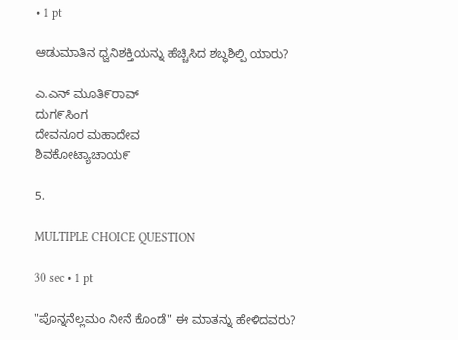• 1 pt

ಆಡುಮಾತಿನ ಧ್ವನಿಶಕ್ತಿಯನ್ನು ಹೆಚ್ಚಿಸಿದ ಶಬ್ಧಶಿಲ್ಪಿ ಯಾರು?

ಎ.ಎನ್ ಮೂತಿ೯ರಾವ್
ದುಗ೯ಸಿಂಗ
ದೇವನೂರ ಮಹಾದೇವ
ಶಿವಕೋಟ್ಯಾಚಾಯ೯

5.

MULTIPLE CHOICE QUESTION

30 sec • 1 pt

"ಪೊನ್ನನೆಲ್ಲಮಂ ನೀನೆ ಕೊಂಡೆ" ಈ ಮಾತನ್ನು ಹೇಳಿದವರು?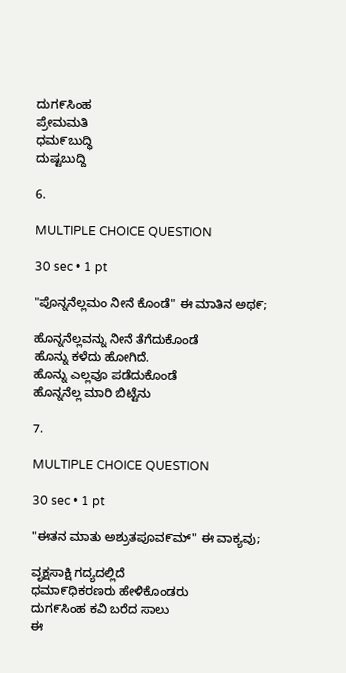ದುಗ೯ಸಿಂಹ
ಪ್ರೇಮಮತಿ
ಧಮ೯ಬುದ್ಧಿ
ದುಷ್ಟಬುದ್ದಿ

6.

MULTIPLE CHOICE QUESTION

30 sec • 1 pt

"ಪೊನ್ನನೆಲ್ಲಮಂ ನೀನೆ ಕೊಂಡೆ" ಈ ಮಾತಿನ ಅಥ೯;

ಹೊನ್ನನೆಲ್ಲವನ್ನು ನೀನೆ ತೆಗೆದುಕೊಂಡೆ
ಹೊನ್ನು ಕಳೆದು ಹೋಗಿದೆ.
ಹೊನ್ನು ಎಲ್ಲವೂ ಪಡೆದುಕೊಂಡೆ
ಹೊನ್ನನೆಲ್ಲ ಮಾರಿ ಬಿಟ್ಟೆನು

7.

MULTIPLE CHOICE QUESTION

30 sec • 1 pt

"ಈತನ ಮಾತು ಅಶ್ರುತಪೂವ೯ಮ್" ಈ ವಾಕ್ಯವು;

ವೃಕ್ಷಸಾಕ್ಷಿ ಗದ್ಯದಲ್ಲಿದೆ
ಧಮಾ೯ಧಿಕರಣರು ಹೇಳಿಕೊಂಡರು
ದುಗ೯ಸಿಂಹ ಕವಿ ಬರೆದ ಸಾಲು
ಈ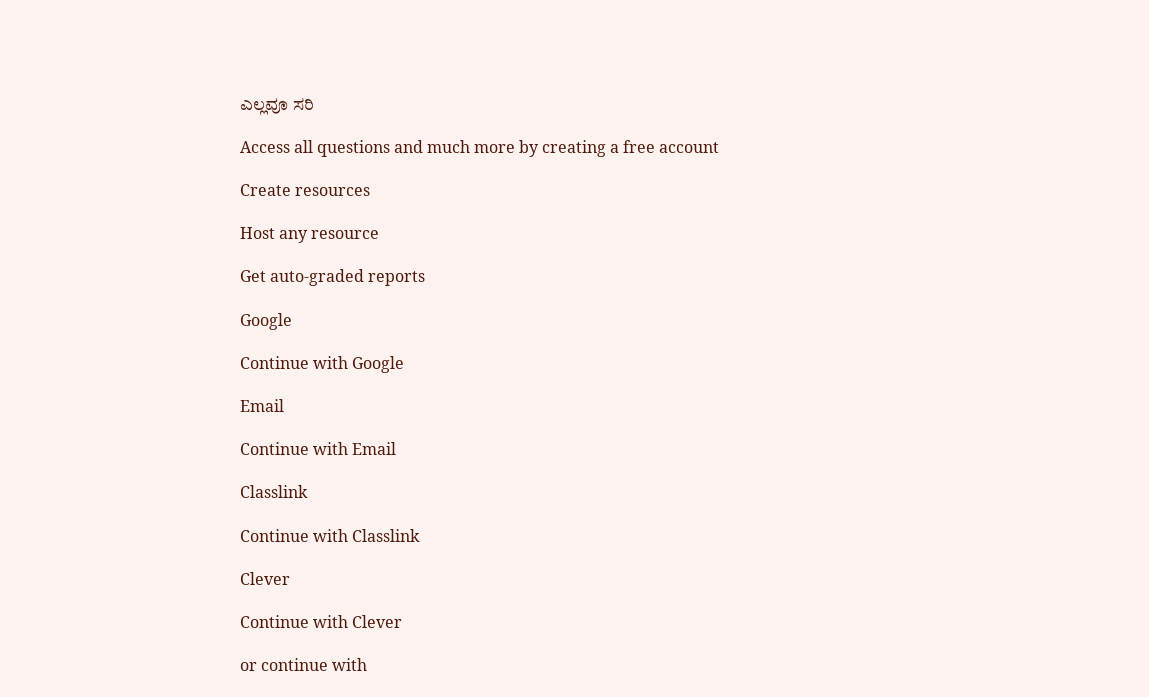ಎಲ್ಲವೂ ಸರಿ

Access all questions and much more by creating a free account

Create resources

Host any resource

Get auto-graded reports

Google

Continue with Google

Email

Continue with Email

Classlink

Continue with Classlink

Clever

Continue with Clever

or continue with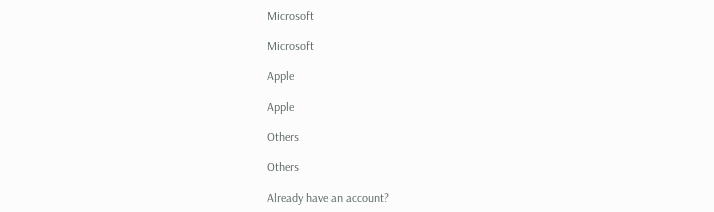Microsoft

Microsoft

Apple

Apple

Others

Others

Already have an account?